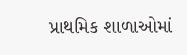પ્રાથમિક શાળાઓમાં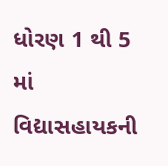ધોરણ 1 થી 5 માં વિદ્યાસહાયકની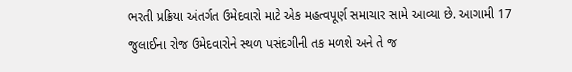ભરતી પ્રક્રિયા અંતર્ગત ઉમેદવારો માટે એક મહત્વપૂર્ણ સમાચાર સામે આવ્યા છે. આગામી 17 જુલાઈના રોજ ઉમેદવારોને સ્થળ પસંદગીની તક મળશે અને તે જ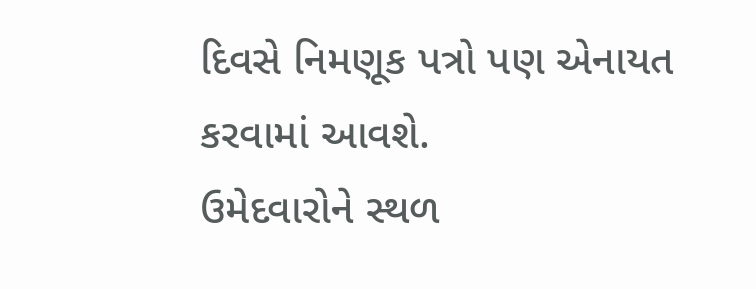દિવસે નિમણૂક પત્રો પણ એનાયત કરવામાં આવશે.
ઉમેદવારોને સ્થળ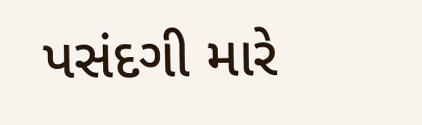પસંદગી મારે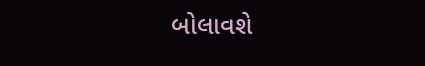બોલાવશે